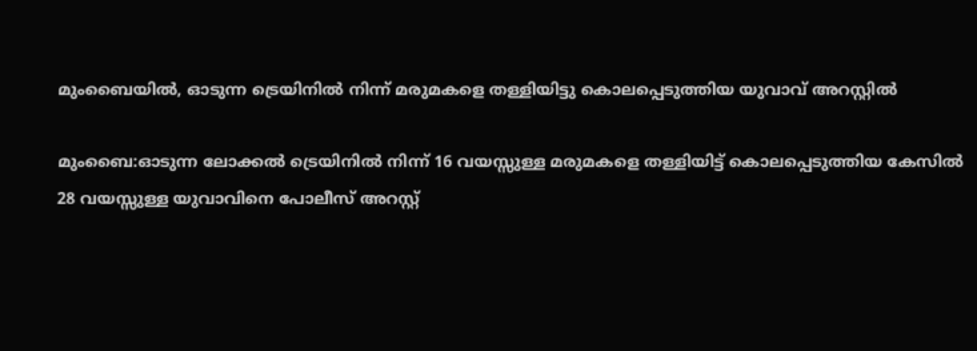മുംബൈയിൽ, ഓടുന്ന ട്രെയിനിൽ നിന്ന് മരുമകളെ തള്ളിയിട്ടു കൊലപ്പെടുത്തിയ യുവാവ് അറസ്റ്റിൽ

മുംബൈ:ഓടുന്ന ലോക്കൽ ട്രെയിനിൽ നിന്ന് 16 വയസ്സുള്ള മരുമകളെ തള്ളിയിട്ട് കൊലപ്പെടുത്തിയ കേസിൽ 28 വയസ്സുള്ള യുവാവിനെ പോലീസ് അറസ്റ്റ്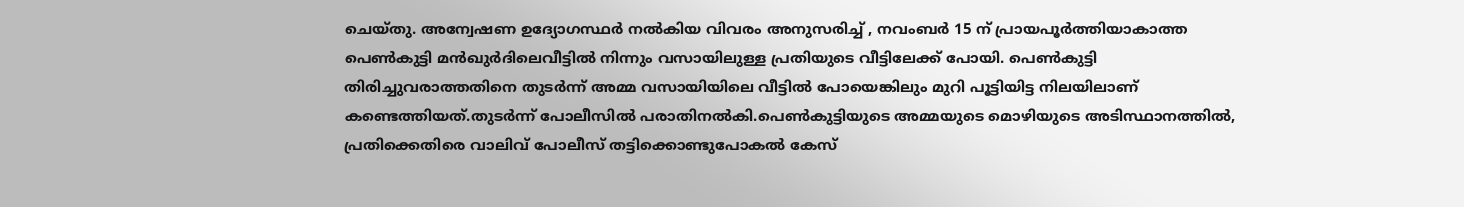ചെയ്തു. അന്വേഷണ ഉദ്യോഗസ്ഥർ നൽകിയ വിവരം അനുസരിച്ച് , നവംബർ 15 ന് പ്രായപൂർത്തിയാകാത്ത പെൺകുട്ടി മൻഖുർദിലെവീട്ടിൽ നിന്നും വസായിലുള്ള പ്രതിയുടെ വീട്ടിലേക്ക് പോയി. പെൺകുട്ടി തിരിച്ചുവരാത്തതിനെ തുടർന്ന് അമ്മ വസായിയിലെ വീട്ടിൽ പോയെങ്കിലും മുറി പൂട്ടിയിട്ട നിലയിലാണ് കണ്ടെത്തിയത്.തുടർന്ന് പോലീസിൽ പരാതിനൽകി.പെൺകുട്ടിയുടെ അമ്മയുടെ മൊഴിയുടെ അടിസ്ഥാനത്തിൽ, പ്രതിക്കെതിരെ വാലിവ് പോലീസ് തട്ടിക്കൊണ്ടുപോകൽ കേസ്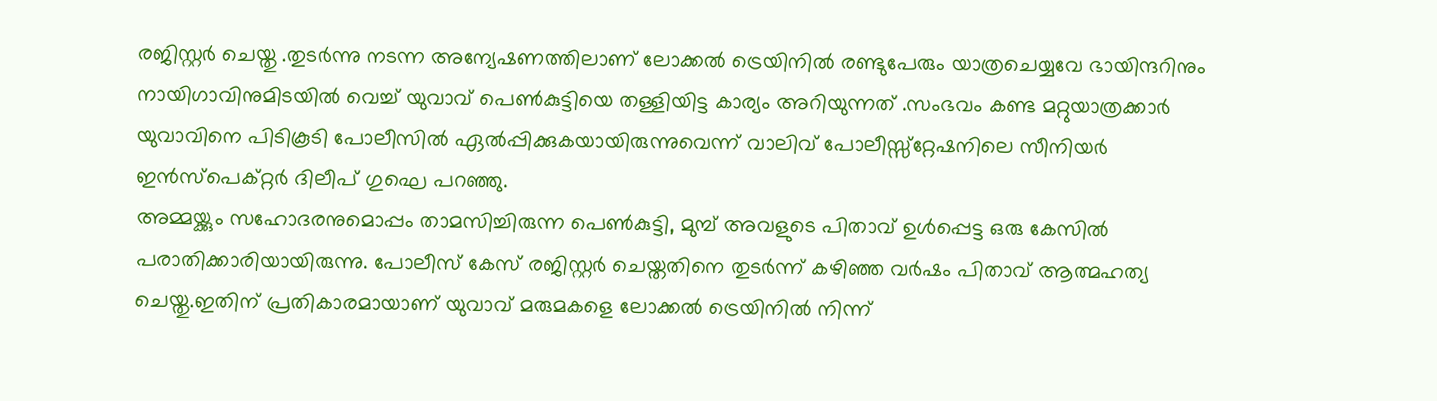രജിസ്റ്റർ ചെയ്തു .തുടർന്നു നടന്ന അന്യേഷണത്തിലാണ് ലോക്കൽ ട്രെയിനിൽ രണ്ടുപേരും യാത്രചെയ്യവേ ഭായിന്ദറിനും നായിഗാവിനുമിടയിൽ വെച്ച് യുവാവ് പെൺകുട്ടിയെ തള്ളിയിട്ട കാര്യം അറിയുന്നത് .സംഭവം കണ്ട മറ്റുയാത്രക്കാർ യുവാവിനെ പിടികൂടി പോലീസിൽ ഏൽപ്പിക്കുകയായിരുന്നുവെന്ന് വാലിവ് പോലീസ്സ്റ്റേഷനിലെ സീനിയർ ഇൻസ്പെക്റ്റർ ദിലീപ് ഗുഘെ പറഞ്ഞു.
അമ്മയ്ക്കും സഹോദരനുമൊപ്പം താമസിച്ചിരുന്ന പെൺകുട്ടി, മുമ്പ് അവളുടെ പിതാവ് ഉൾപ്പെട്ട ഒരു കേസിൽ പരാതിക്കാരിയായിരുന്നു. പോലീസ് കേസ് രജിസ്റ്റർ ചെയ്തതിനെ തുടർന്ന് കഴിഞ്ഞ വർഷം പിതാവ് ആത്മഹത്യ ചെയ്തു.ഇതിന് പ്രതികാരമായാണ് യുവാവ് മരുമകളെ ലോക്കൽ ട്രെയിനിൽ നിന്ന്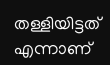തള്ളിയിട്ടത് എന്നാണ്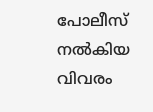പോലീസ് നൽകിയ വിവരം